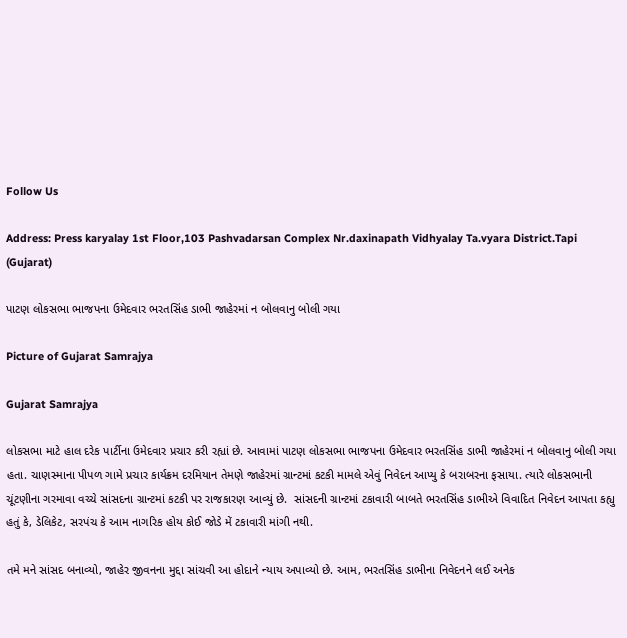Follow Us

Address: Press karyalay 1st Floor,103 Pashvadarsan Complex Nr.daxinapath Vidhyalay Ta.vyara District.Tapi (Gujarat)

પાટણ લોકસભા ભાજપના ઉમેદવાર ભરતસિંહ ડાભી જાહેરમાં ન બોલવાનુ બોલી ગયા

Picture of Gujarat Samrajya

Gujarat Samrajya

લોકસભા માટે હાલ દરેક પાર્ટીના ઉમેદવાર પ્રચાર કરી રહ્યાં છે. આવામાં પાટણ લોકસભા ભાજપના ઉમેદવાર ભરતસિંહ ડાભી જાહેરમાં ન બોલવાનુ બોલી ગયા હતા. ચાણસ્માના પીપળ ગામે પ્રચાર કાર્યક્રમ દરમિયાન તેમણે જાહેરમાં ગ્રાન્ટમાં કટકી મામલે એવું નિવેદન આપ્યુ કે બરાબરના ફસાયા. ત્યારે લોકસભાની ચૂંટણીના ગરમાવા વચ્ચે સાંસદના ગ્રાન્ટમાં કટકી પર રાજકારણ આવ્યું છે.  સાંસદની ગ્રાન્ટમાં ટકાવારી બાબતે ભરતસિંહ ડાભીએ વિવાદિત નિવેદન આપતા કહ્યુ હતું કે, ડેલિકેટ, સરપંચ કે આમ નાગરિક હોય કોઈ જોડે મેં ટકાવારી માંગી નથી.

તમે મને સાંસદ બનાવ્યો, જાહેર જીવનના મુદ્દા સાંચવી આ હોદાને ન્યાય અપાવ્યો છે. આમ, ભરતસિંહ ડાભીના નિવેદનને લઈ અનેક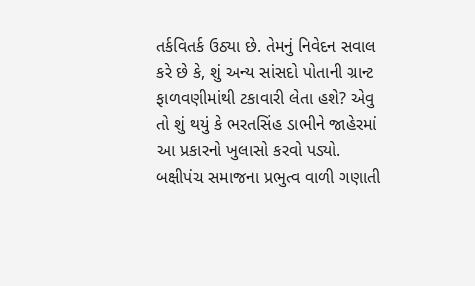તર્કવિતર્ક ઉઠ્યા છે. તેમનું નિવેદન સવાલ કરે છે કે, શું અન્ય સાંસદો પોતાની ગ્રાન્ટ ફાળવણીમાંથી ટકાવારી લેતા હશે? એવુ તો શું થયું કે ભરતસિંહ ડાભીને જાહેરમાં આ પ્રકારનો ખુલાસો કરવો પડ્યો. બક્ષીપંચ સમાજના પ્રભુત્વ વાળી ગણાતી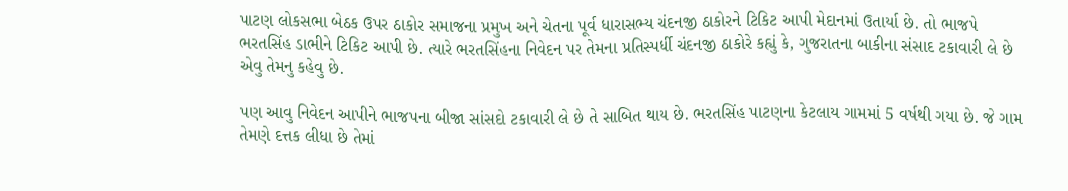પાટણ લોકસભા બેઠક ઉપર ઠાકોર સમાજના પ્રમુખ અને ચેતના પૂર્વ ધારાસભ્ય ચંદનજી ઠાકોરને ટિકિટ આપી મેદાનમાં ઉતાર્યા છે. તો ભાજપે ભરતસિંહ ડાભીને ટિકિટ આપી છે. ત્યારે ભરતસિંહના નિવેદન પર તેમના પ્રતિસ્પર્ધી ચંદનજી ઠાકોરે કહ્યું કે, ગુજરાતના બાકીના સંસાદ ટકાવારી લે છે એવુ તેમનુ કહેવુ છે.

પણ આવુ નિવેદન આપીને ભાજપના બીજા સાંસદો ટકાવારી લે છે તે સાબિત થાય છે. ભરતસિંહ પાટણના કેટલાય ગામમાં 5 વર્ષથી ગયા છે. જે ગામ તેમણે દત્તક લીધા છે તેમાં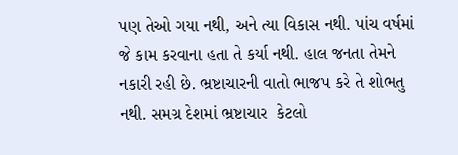પણ તેઓ ગયા નથી, અને ત્યા વિકાસ નથી. પાંચ વર્ષમાં જે કામ કરવાના હતા તે કર્યા નથી. હાલ જનતા તેમને નકારી રહી છે. ભ્રષ્ટાચારની વાતો ભાજપ કરે તે શોભતુ નથી. સમગ્ર દેશમાં ભ્રષ્ટાચાર  કેટલો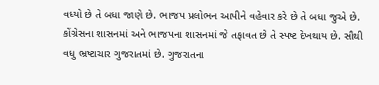વધ્યો છે તે બધા જાણે છે. ભાજપ પ્રલોભન આપીને વહેવાર કરે છે તે બધા જુએ છે. કોંગ્રેસના શાસનમાં અને ભાજપના શાસનમાં જે તફાવત છે તે સ્પષ્ટ દેખથાય છે. સૌથી વધુ ભ્રષ્ટાચાર ગુજરાતમાં છે. ગુજરાતના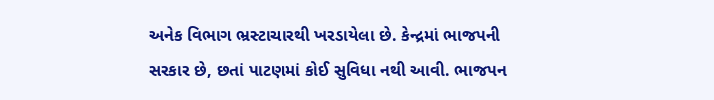અનેક વિભાગ ભ્રસ્ટાચારથી ખરડાયેલા છે. કેન્દ્રમાં ભાજપની સરકાર છે, છતાં પાટણમાં કોઈ સુવિધા નથી આવી. ભાજપન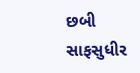છબી સાફસુધીર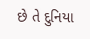છે તે દુનિયા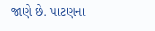જાણે છે. પાટણના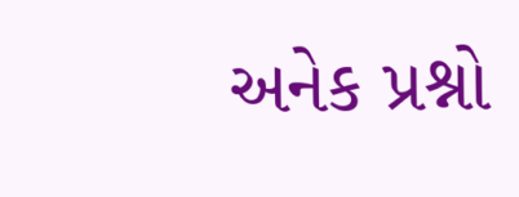અનેક પ્રશ્નો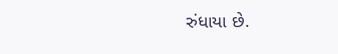રુંધાયા છે.